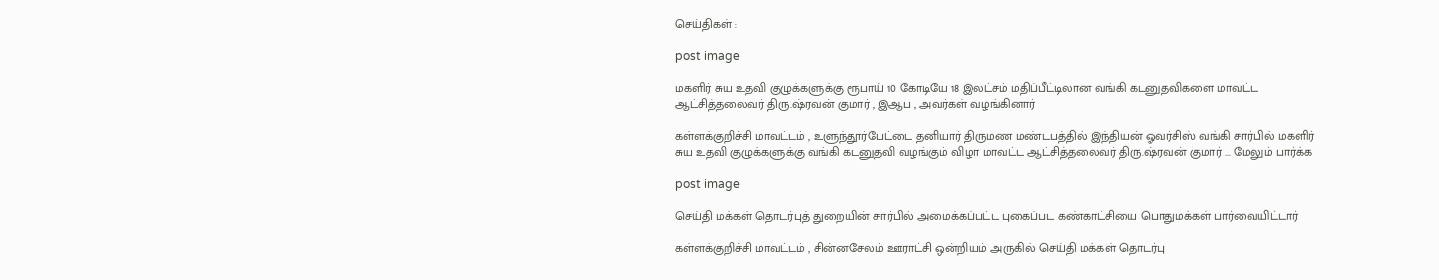செய்திகள் :

post image

மகளிர் சுய உதவி குழுக்களுக்கு ரூபாய் 10 கோடியே 18 இலட்சம் மதிப்பீட்டிலான வங்கி கடனுதவிகளை மாவட்ட ஆட்சித்தலைவர் திரு.ஷ்ரவன் குமார் , இஆப , அவர்கள் வழங்கினார்

கள்ளக்குறிச்சி மாவட்டம் , உளுந்தூர்பேட்டை தனியார் திருமண மண்டபத்தில் இந்தியன் ஓவர்சிஸ் வங்கி சார்பில் மகளிர் சுய உதவி குழுக்களுக்கு வங்கி கடனுதவி வழங்கும் விழா மாவட்ட ஆட்சித்தலைவர் திரு.ஷ்ரவன் குமார் ... மேலும் பார்க்க

post image

செய்தி மக்கள் தொடர்புத் துறையின் சார்பில் அமைக்கப்பட்ட புகைப்பட கண்காட்சியை பொதுமக்கள் பார்வையிட்டார்

கள்ளக்குறிச்சி மாவட்டம் , சின்னசேலம் ஊராட்சி ஒன்றியம் அருகில் செய்தி மக்கள் தொடர்பு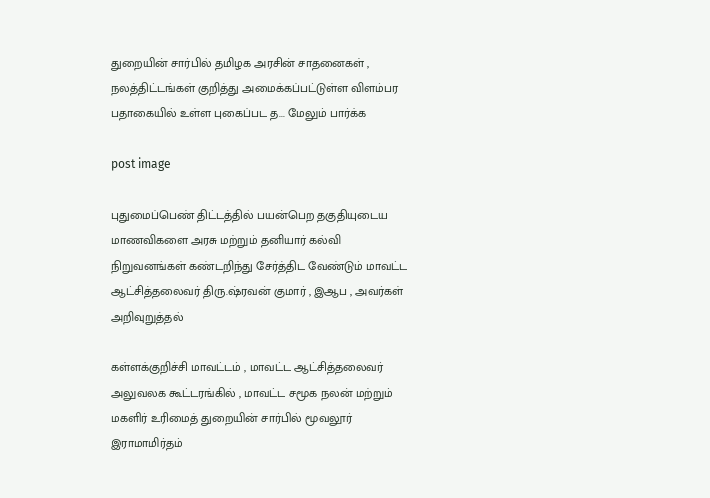துறையின் சார்பில் தமிழக அரசின் சாதனைகள் , நலத்திட்டங்கள் குறித்து அமைக்கப்பட்டுள்ள விளம்பர பதாகையில் உள்ள புகைப்பட த... மேலும் பார்க்க

post image

புதுமைப்பெண் திட்டத்தில் பயன்பெற தகுதியுடைய மாணவிகளை அரசு மற்றும் தனியார் கல்வி நிறுவனங்கள் கண்டறிந்து சேர்த்திட வேண்டும் மாவட்ட ஆட்சித்தலைவர் திரு.ஷ்ரவன் குமார் , இஆப , அவர்கள் அறிவுறுத்தல்

கள்ளக்குறிச்சி மாவட்டம் , மாவட்ட ஆட்சித்தலைவர் அலுவலக கூட்டரங்கில் , மாவட்ட சமூக நலன் மற்றும் மகளிர் உரிமைத் துறையின் சார்பில் மூவலூர் இராமாமிர்தம்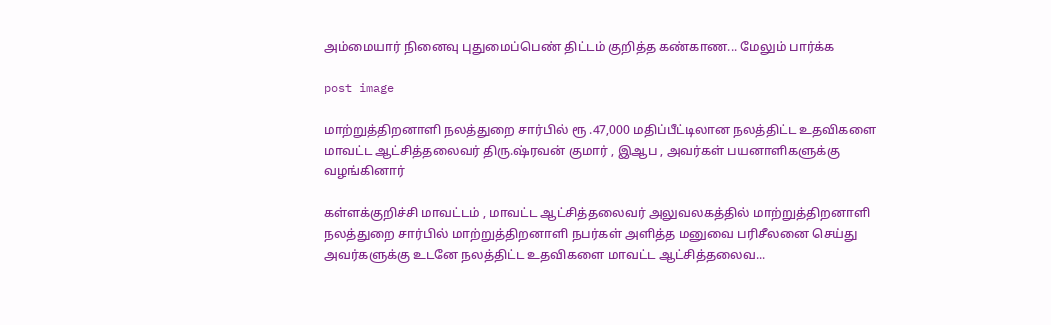அம்மையார் நினைவு புதுமைப்பெண் திட்டம் குறித்த கண்காண... மேலும் பார்க்க

post image

மாற்றுத்திறனாளி நலத்துறை சார்பில் ரூ .47,000 மதிப்பீட்டிலான நலத்திட்ட உதவிகளை மாவட்ட ஆட்சித்தலைவர் திரு.ஷ்ரவன் குமார் , இஆப , அவர்கள் பயனாளிகளுக்கு வழங்கினார்

கள்ளக்குறிச்சி மாவட்டம் , மாவட்ட ஆட்சித்தலைவர் அலுவலகத்தில் மாற்றுத்திறனாளி நலத்துறை சார்பில் மாற்றுத்திறனாளி நபர்கள் அளித்த மனுவை பரிசீலனை செய்து அவர்களுக்கு உடனே நலத்திட்ட உதவிகளை மாவட்ட ஆட்சித்தலைவ...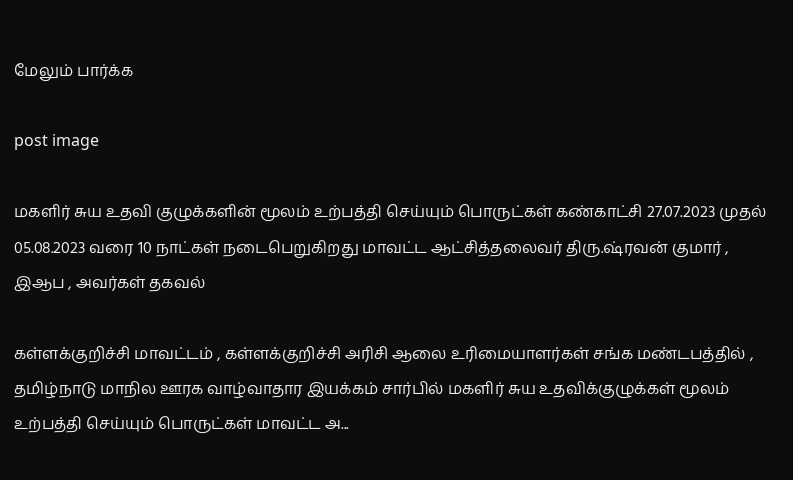மேலும் பார்க்க

post image

மகளிர் சுய உதவி குழுக்களின் மூலம் உற்பத்தி செய்யும் பொருட்கள் கண்காட்சி 27.07.2023 முதல் 05.08.2023 வரை 10 நாட்கள் நடைபெறுகிறது மாவட்ட ஆட்சித்தலைவர் திரு.ஷ்ரவன் குமார் , இஆப , அவர்கள் தகவல்

கள்ளக்குறிச்சி மாவட்டம் , கள்ளக்குறிச்சி அரிசி ஆலை உரிமையாளர்கள் சங்க மண்டபத்தில் , தமிழ்நாடு மாநில ஊரக வாழ்வாதார இயக்கம் சார்பில் மகளிர் சுய உதவிக்குழுக்கள் மூலம் உற்பத்தி செய்யும் பொருட்கள் மாவட்ட அ...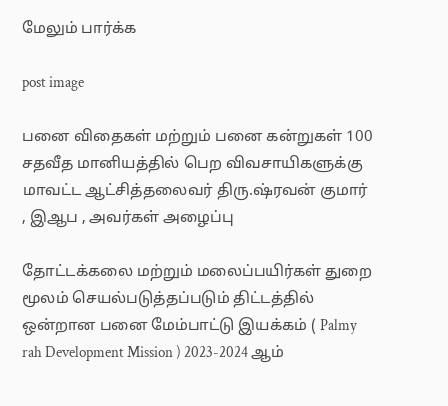மேலும் பார்க்க

post image

பனை விதைகள் மற்றும் பனை கன்றுகள் 100 சதவீத மானியத்தில் பெற விவசாயிகளுக்கு மாவட்ட ஆட்சித்தலைவர் திரு.ஷ்ரவன் குமார் , இஆப , அவர்கள் அழைப்பு

தோட்டக்கலை மற்றும் மலைப்பயிர்கள் துறை மூலம் செயல்படுத்தப்படும் திட்டத்தில் ஒன்றான பனை மேம்பாட்டு இயக்கம் ( Palmy rah Development Mission ) 2023-2024 ஆம்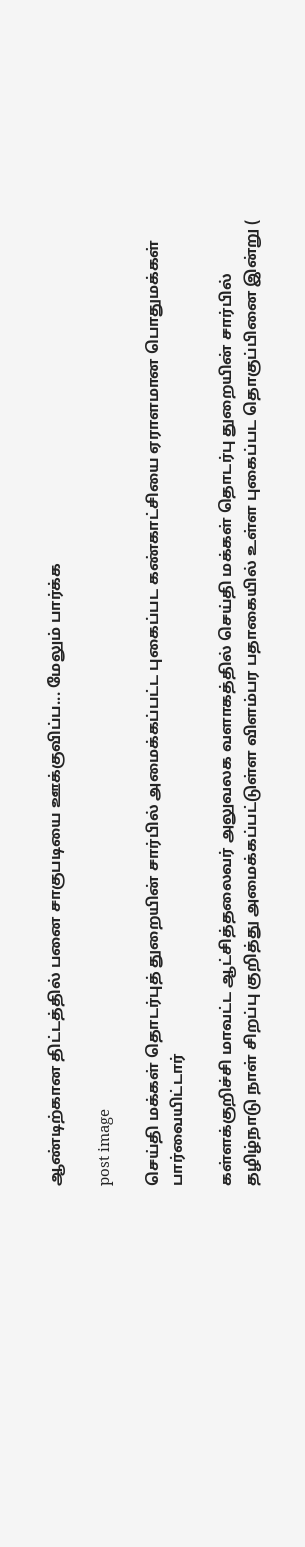ஆண்டிற்கான திட்டத்தில் பனை சாகுபடியை ஊக்குவிப்ப... மேலும் பார்க்க

post image

செய்தி மக்கள் தொடர்புத் துறையின் சார்பில் அமைக்கப்பட்ட புகைப்பட கண்காட்சியை ஏராளமான பொதுமக்கள் பார்வையிட்டார்

கள்ளக்குறிச்சி மாவட்ட ஆட்சித்தலைவர் அலுவலக வளாகத்தில் செய்தி மக்கள் தொடர்பு துறையின் சார்பில் தழிழ்நாடு நாள் சிறப்பு குறித்து அமைக்கப்பட்டுள்ள விளம்பர பதாகையில் உள்ள புகைப்பட தொகுப்பினை இன்று (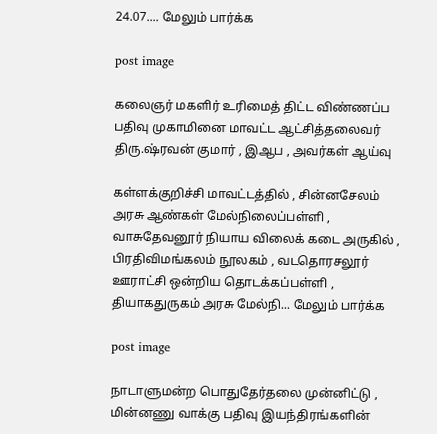24.07.... மேலும் பார்க்க

post image

கலைஞர் மகளிர் உரிமைத் திட்ட விண்ணப்ப பதிவு முகாமினை மாவட்ட ஆட்சித்தலைவர் திரு.ஷ்ரவன் குமார் , இஆப , அவர்கள் ஆய்வு

கள்ளக்குறிச்சி மாவட்டத்தில் , சின்னசேலம் அரசு ஆண்கள் மேல்நிலைப்பள்ளி , வாசுதேவனூர் நியாய விலைக் கடை அருகில் , பிரதிவிமங்கலம் நூலகம் , வடதொரசலூர் ஊராட்சி ஒன்றிய தொடக்கப்பள்ளி , தியாகதுருகம் அரசு மேல்நி... மேலும் பார்க்க

post image

நாடாளுமன்ற பொதுதேர்தலை முன்னிட்டு , மின்னணு வாக்கு பதிவு இயந்திரங்களின்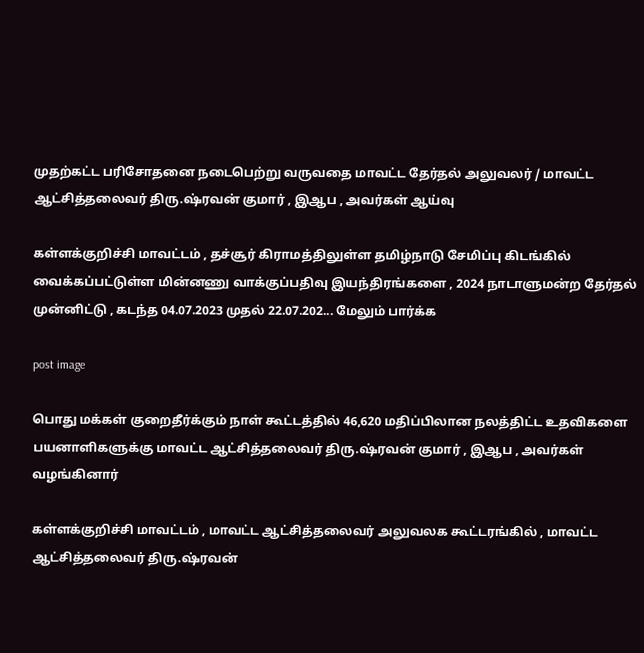முதற்கட்ட பரிசோதனை நடைபெற்று வருவதை மாவட்ட தேர்தல் அலுவலர் / மாவட்ட ஆட்சித்தலைவர் திரு.ஷ்ரவன் குமார் , இஆப , அவர்கள் ஆய்வு

கள்ளக்குறிச்சி மாவட்டம் , தச்சூர் கிராமத்திலுள்ள தமிழ்நாடு சேமிப்பு கிடங்கில் வைக்கப்பட்டுள்ள மின்னணு வாக்குப்பதிவு இயந்திரங்களை , 2024 நாடாளுமன்ற தேர்தல் முன்னிட்டு , கடந்த 04.07.2023 முதல் 22.07.202... மேலும் பார்க்க

post image

பொது மக்கள் குறைதீர்க்கும் நாள் கூட்டத்தில் 46,620 மதிப்பிலான நலத்திட்ட உதவிகளை பயனாளிகளுக்கு மாவட்ட ஆட்சித்தலைவர் திரு.ஷ்ரவன் குமார் , இஆப , அவர்கள் வழங்கினார்

கள்ளக்குறிச்சி மாவட்டம் , மாவட்ட ஆட்சித்தலைவர் அலுவலக கூட்டரங்கில் , மாவட்ட ஆட்சித்தலைவர் திரு.ஷ்ரவன்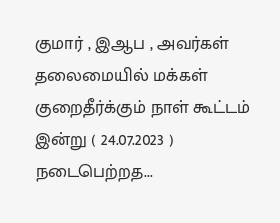குமார் , இஆப , அவர்கள் தலைமையில் மக்கள் குறைதீர்க்கும் நாள் கூட்டம் இன்று ( 24.07.2023 ) நடைபெற்றத...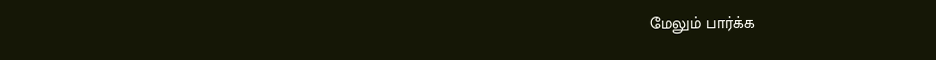மேலும் பார்க்க